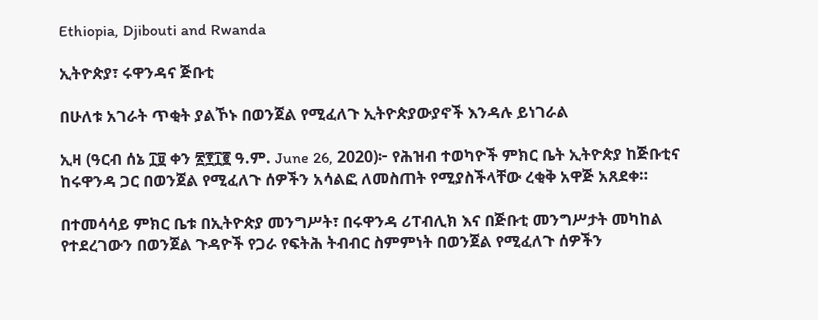Ethiopia, Djibouti and Rwanda

ኢትዮጵያ፣ ሩዋንዳና ጅቡቲ

በሁለቱ አገራት ጥቂት ያልኾኑ በወንጀል የሚፈለጉ ኢትዮጵያውያኖች እንዳሉ ይነገራል

ኢዛ (ዓርብ ሰኔ ፲፱ ቀን ፳፻፲፪ ዓ.ም. June 26, 2020)፦ የሕዝብ ተወካዮች ምክር ቤት ኢትዮጵያ ከጅቡቲና ከሩዋንዳ ጋር በወንጀል የሚፈለጉ ሰዎችን አሳልፎ ለመስጠት የሚያስችላቸው ረቂቅ አዋጅ አጸደቀ።

በተመሳሳይ ምክር ቤቱ በኢትዮጵያ መንግሥት፣ በሩዋንዳ ሪፐብሊክ እና በጅቡቲ መንግሥታት መካከል የተደረገውን በወንጀል ጉዳዮች የጋራ የፍትሕ ትብብር ስምምነት በወንጀል የሚፈለጉ ሰዎችን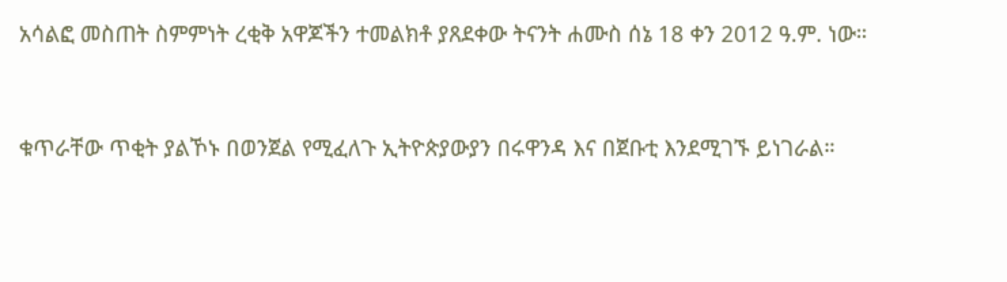አሳልፎ መስጠት ስምምነት ረቂቅ አዋጆችን ተመልክቶ ያጸደቀው ትናንት ሐሙስ ሰኔ 18 ቀን 2012 ዓ.ም. ነው።



ቁጥራቸው ጥቂት ያልኾኑ በወንጀል የሚፈለጉ ኢትዮጵያውያን በሩዋንዳ እና በጀቡቲ እንደሚገኙ ይነገራል።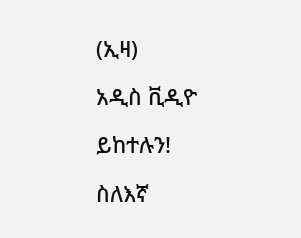(ኢዛ)

አዲስ ቪዲዮ

ይከተሉን!

ስለእኛ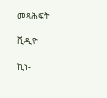መጻሕፍት

ቪዲዮ

ኪነ-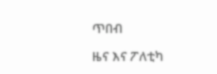ጥበብ

ዜና እና ፖለቲካ